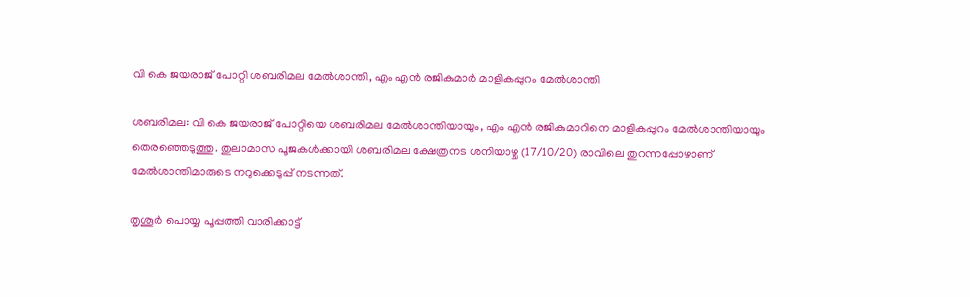വി കെ ജയരാജ്‌ പോറ്റി ശബരിമല മേൽശാന്തി, എം എൻ രജികുമാർ മാളികപ്പുറം മേൽശാന്തി

ശബരിമല: വി കെ ജയരാജ്‌ പോറ്റിയെ ശബരിമല മേൽശാന്തിയായും, എം എൻ രജികുമാറിനെ മാളികപ്പുറം മേൽശാന്തിയായും തെരഞ്ഞെടുത്തു. തുലാമാസ പൂജകൾക്കായി ശബരിമല ക്ഷേത്രനട ശനിയാഴ്ച (17/10/20) രാവിലെ തുറന്നപ്പോഴാണ്‌ മേൽശാന്തിമാരുടെ നറുക്കെടുപ്പ്‌ നടന്നത്‌.

തൃശൂർ പൊയ്യ പൂപ്പത്തി വാരിക്കാട്ട്‌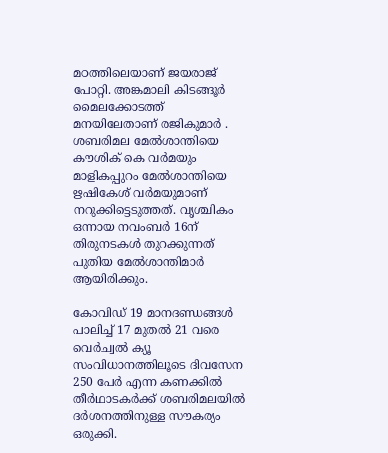മഠത്തിലെയാണ്‌ ജയരാജ്‌ പോറ്റി. അങ്കമാലി കിടങ്ങൂർ മൈലക്കോടത്ത്‌ മനയിലേതാണ്‌ രജികുമാർ . ശബരിമല മേൽശാന്തിയെ കൗശിക് കെ വർമയും മാളികപ്പുറം മേൽശാന്തിയെ ഋഷികേശ് വർമയുമാണ്‌ നറുക്കിട്ടെടുത്തത്‌. വൃശ്ചികം ഒന്നായ നവംബർ 16ന് തിരുനടകൾ തുറക്കുന്നത് പുതിയ മേൽശാന്തിമാർ ആയിരിക്കും.

കോവിഡ് 19 മാനദണ്ഡങ്ങൾ പാലിച്ച് 17 മുതൽ 21 വരെ വെർച്വൽ ക്യൂ സംവിധാനത്തിലൂടെ ദിവസേന 250 പേർ എന്ന കണക്കിൽ തീർഥാടകർക്ക് ശബരിമലയിൽ ദർശനത്തിനുള്ള സൗകര്യം ഒരുക്കി.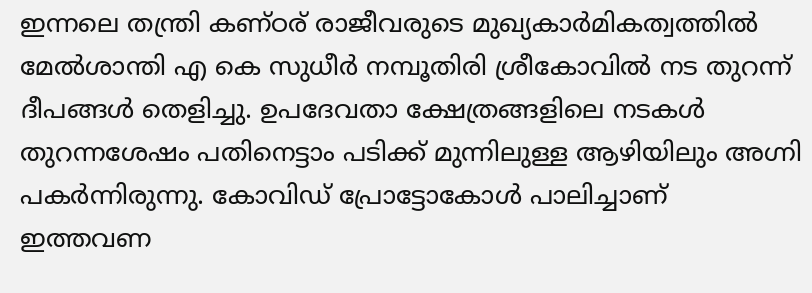ഇന്നലെ തന്ത്രി കണ്ഠര് രാജീവരുടെ മുഖ്യകാർമികത്വത്തിൽ മേൽശാന്തി എ കെ സുധീർ നമ്പൂതിരി ശ്രീകോവിൽ നട തുറന്ന് ദീപങ്ങൾ തെളിച്ചു. ഉപദേവതാ ക്ഷേത്രങ്ങളിലെ നടകൾ തുറന്നശേഷം പതിനെട്ടാം പടിക്ക് മുന്നിലുള്ള ആഴിയിലും അഗ്നി പകർന്നിരുന്നു. കോവിഡ്‌ പ്രോട്ടോകോൾ പാലിച്ചാണ്‌ ഇത്തവണ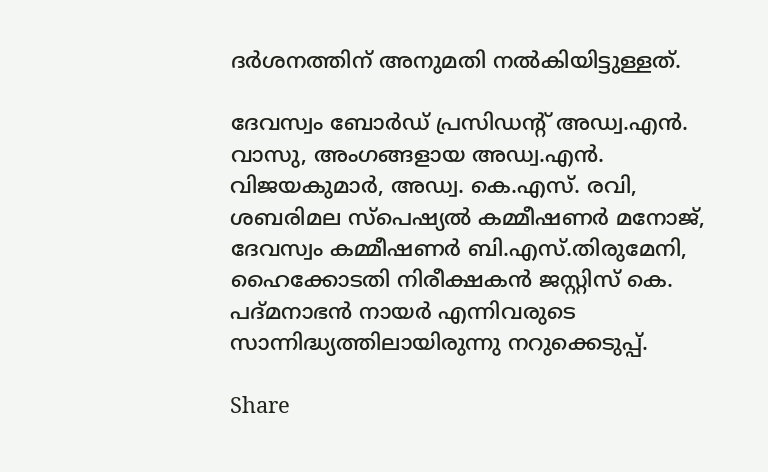ദർശനത്തിന്‌ അനുമതി നൽകിയിട്ടുള്ളത്‌.

ദേവസ്വം ബോര്‍ഡ് പ്രസിഡന്റ് അഡ്വ.എന്‍. വാസു, അംഗങ്ങളായ അഡ്വ.എന്‍. വിജയകുമാര്‍, അഡ്വ. കെ.എസ്. രവി, ശബരിമല സ്പെഷ്യല്‍ കമ്മീഷണര്‍ മനോജ്, ദേവസ്വം കമ്മീഷണര്‍ ബി.എസ്.തിരുമേനി, ഹൈക്കോടതി നിരീക്ഷകന്‍ ജസ്റ്റിസ് കെ. പദ്മനാഭന്‍ നായര്‍ എന്നിവരുടെ സാന്നിദ്ധ്യത്തിലായിരുന്നു നറുക്കെടുപ്പ്.

Share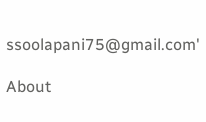ssoolapani75@gmail.com'

About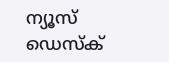ന്യൂസ് ഡെസ്ക്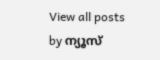View all posts by ന്യൂസ്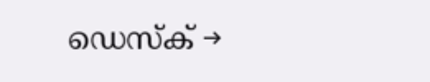ഡെസ്ക് →